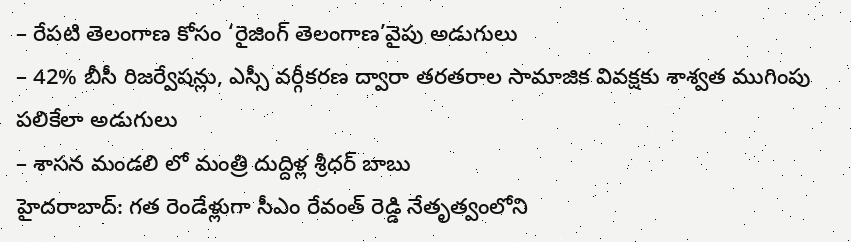– రేపటి తెలంగాణ కోసం ‘రైజింగ్ తెలంగాణ’వైపు అడుగులు
– 42% బీసీ రిజర్వేషన్లు, ఎస్సీ వర్గీకరణ ద్వారా తరతరాల సామాజిక వివక్షకు శాశ్వత ముగింపు పలికేలా అడుగులు
– శాసన మండలి లో మంత్రి దుద్దిళ్ల శ్రీధర్ బాబు
హైదరాబాద్: గత రెండేళ్లుగా సీఎం రేవంత్ రెడ్డి నేతృత్వంలోని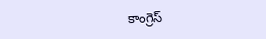కాంగ్రెస్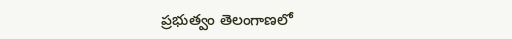ప్రభుత్వం తెలంగాణలో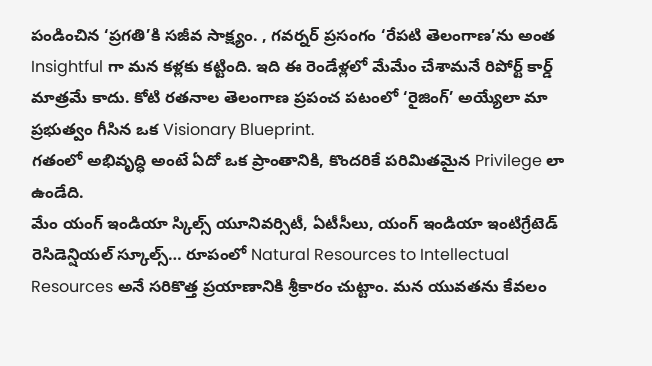పండించిన ‘ప్రగతి’కి సజీవ సాక్ష్యం. , గవర్నర్ ప్రసంగం ‘రేపటి తెలంగాణ’ను అంత Insightful గా మన కళ్లకు కట్టింది. ఇది ఈ రెండేళ్లలో మేమేం చేశామనే రిపోర్ట్ కార్డ్ మాత్రమే కాదు. కోటి రతనాల తెలంగాణ ప్రపంచ పటంలో ‘రైజింగ్’ అయ్యేలా మా ప్రభుత్వం గీసిన ఒక Visionary Blueprint.
గతంలో అభివృద్ధి అంటే ఏదో ఒక ప్రాంతానికి, కొందరికే పరిమితమైన Privilege లా ఉండేది.
మేం యంగ్ ఇండియా స్కిల్స్ యూనివర్సిటీ, ఏటీసీలు, యంగ్ ఇండియా ఇంటిగ్రేటెడ్ రెసిడెన్షియల్ స్కూల్స్… రూపంలో Natural Resources to Intellectual Resources అనే సరికొత్త ప్రయాణానికి శ్రీకారం చుట్టాం. మన యువతను కేవలం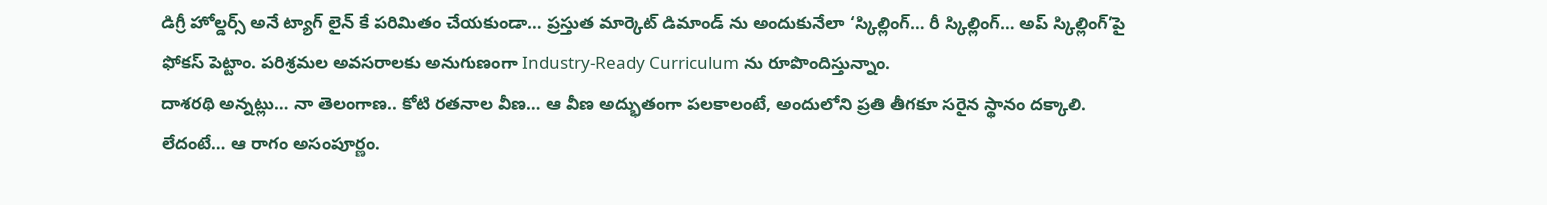డిగ్రీ హోల్డర్స్ అనే ట్యాగ్ లైన్ కే పరిమితం చేయకుండా… ప్రస్తుత మార్కెట్ డిమాండ్ ను అందుకునేలా ‘స్కిల్లింగ్… రీ స్కిల్లింగ్… అప్ స్కిల్లింగ్’పై ఫోకస్ పెట్టాం. పరిశ్రమల అవసరాలకు అనుగుణంగా Industry-Ready Curriculum ను రూపొందిస్తున్నాం.
దాశరథి అన్నట్లు… నా తెలంగాణ.. కోటి రతనాల వీణ… ఆ వీణ అద్భుతంగా పలకాలంటే, అందులోని ప్రతి తీగకూ సరైన స్థానం దక్కాలి. లేదంటే… ఆ రాగం అసంపూర్ణం.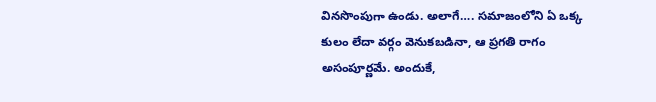వినసొంపుగా ఉండు. అలాగే…. సమాజంలోని ఏ ఒక్క కులం లేదా వర్గం వెనుకబడినా, ఆ ప్రగతి రాగం అసంపూర్ణమే. అందుకే,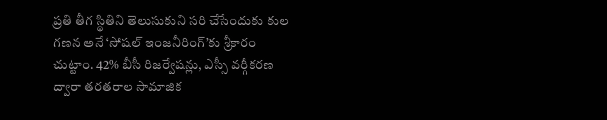ప్రతి తీగ స్థితిని తెలుసుకుని సరి చేసేందుకు కుల గణన అనే ‘సోషల్ ఇంజనీరింగ్’కు శ్రీకారం చుట్టాం. 42% బీసీ రిజర్వేషన్లు, ఎస్సీ వర్గీకరణ ద్వారా తరతరాల సామాజిక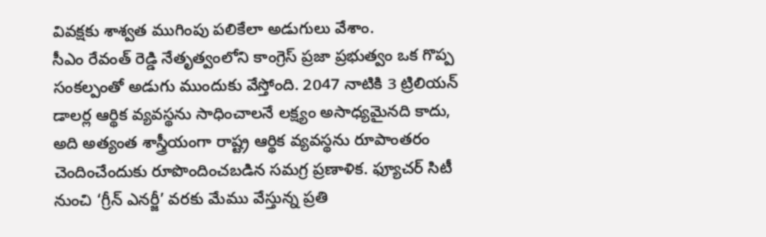వివక్షకు శాశ్వత ముగింపు పలికేలా అడుగులు వేశాం.
సీఎం రేవంత్ రెడ్డి నేతృత్వంలోని కాంగ్రెస్ ప్రజా ప్రభుత్వం ఒక గొప్ప సంకల్పంతో అడుగు ముందుకు వేస్తోంది. 2047 నాటికి 3 ట్రిలియన్ డాలర్ల ఆర్థిక వ్యవస్థను సాధించాలనే లక్ష్యం అసాధ్యమైనది కాదు, అది అత్యంత శాస్త్రీయంగా రాష్ట్ర ఆర్థిక వ్యవస్థను రూపాంతరం చెందించేందుకు రూపొందించబడిన సమగ్ర ప్రణాళిక. ఫ్యూచర్ సిటీ నుంచి ‘గ్రీన్ ఎనర్జీ’ వరకు మేము వేస్తున్న ప్రతి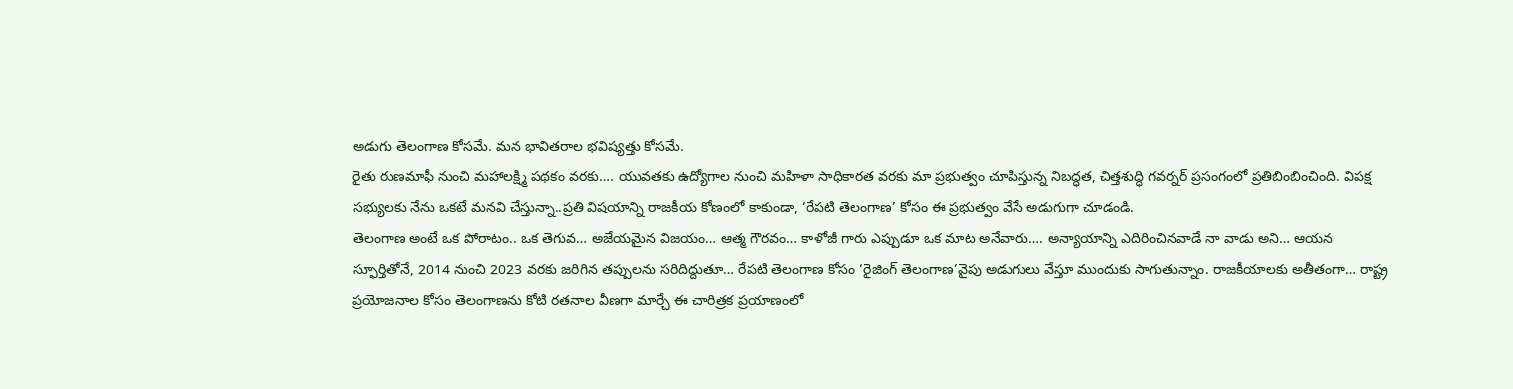అడుగు తెలంగాణ కోసమే. మన భావితరాల భవిష్యత్తు కోసమే.
రైతు రుణమాఫీ నుంచి మహాలక్ష్మి పథకం వరకు…. యువతకు ఉద్యోగాల నుంచి మహిళా సాధికారత వరకు మా ప్రభుత్వం చూపిస్తున్న నిబద్ధత, చిత్తశుద్ధి గవర్నర్ ప్రసంగంలో ప్రతిబింబించింది. విపక్ష సభ్యులకు నేను ఒకటే మనవి చేస్తున్నా..ప్రతి విషయాన్ని రాజకీయ కోణంలో కాకుండా, ‘రేపటి తెలంగాణ’ కోసం ఈ ప్రభుత్వం వేసే అడుగుగా చూడండి.
తెలంగాణ అంటే ఒక పోరాటం.. ఒక తెగువ… అజేయమైన విజయం… ఆత్మ గౌరవం… కాళోజీ గారు ఎప్పుడూ ఒక మాట అనేవారు…. అన్యాయాన్ని ఎదిరించినవాడే నా వాడు అని… ఆయన స్ఫూర్తితోనే, 2014 నుంచి 2023 వరకు జరిగిన తప్పులను సరిదిద్దుతూ… రేపటి తెలంగాణ కోసం ‘రైజింగ్ తెలంగాణ’వైపు అడుగులు వేస్తూ ముందుకు సాగుతున్నాం. రాజకీయాలకు అతీతంగా… రాష్ట్ర ప్రయోజనాల కోసం తెలంగాణను కోటి రతనాల వీణగా మార్చే ఈ చారిత్రక ప్రయాణంలో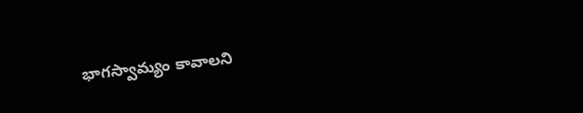భాగస్వామ్యం కావాలని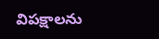విపక్షాలను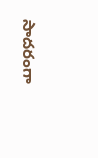సాదరంగా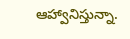ఆహ్వానిస్తున్నా.